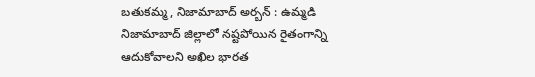బతుకమ్మ, నిజామాబాద్ అర్బన్ : ఉమ్మడి నిజామాబాద్ జిల్లాలో నష్టపోయిన రైతంగాన్ని ఆదుకోవాలని అఖిల భారత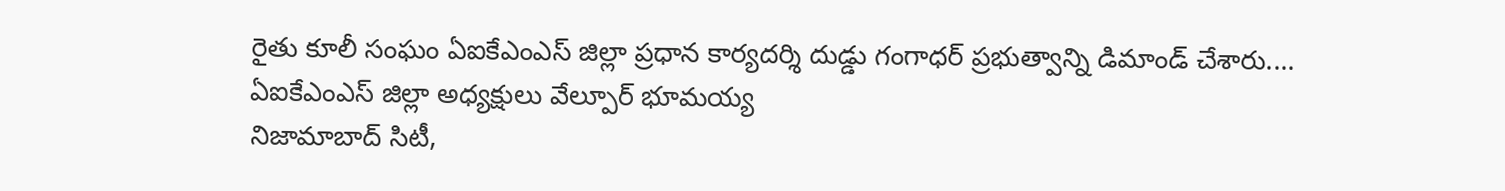రైతు కూలీ సంఘం ఏఐకేఎంఎస్ జిల్లా ప్రధాన కార్యదర్శి దుడ్డు గంగాధర్ ప్రభుత్వాన్ని డిమాండ్ చేశారు....
ఏఐకేఎంఎస్ జిల్లా అధ్యక్షులు వేల్పూర్ భూమయ్య
నిజామాబాద్ సిటీ,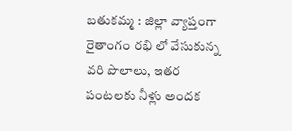బతుకమ్మ : జిల్లా వ్యాప్తంగా రైతాంగం రభి లో వేసుకున్న వరి పొలాలు, ఇతర పంటలకు నీళ్లు అందక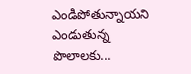ఎండిపోతున్నాయని ఎండుతున్న పొలాలకు...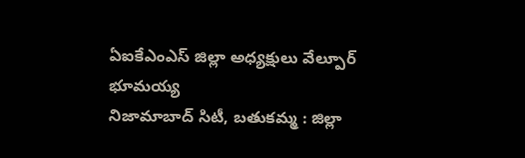ఏఐకేఎంఎస్ జిల్లా అధ్యక్షులు వేల్పూర్ భూమయ్య
నిజామాబాద్ సిటీ, బతుకమ్మ : జిల్లా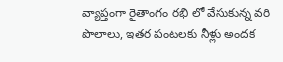వ్యాప్తంగా రైతాంగం రభి లో వేసుకున్న వరి పొలాలు, ఇతర పంటలకు నీళ్లు అందక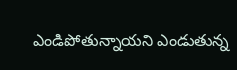ఎండిపోతున్నాయని ఎండుతున్న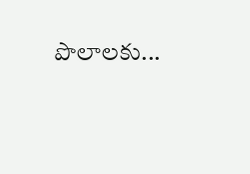పొలాలకు...